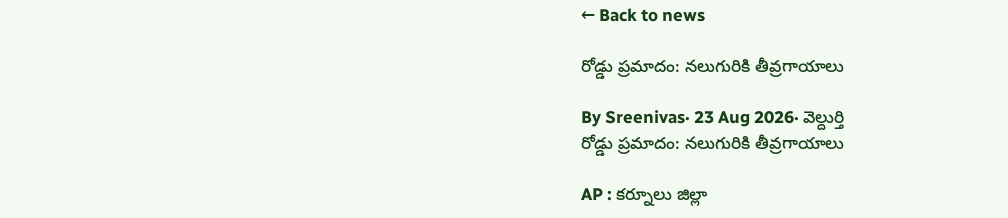← Back to news

రోడ్డు ప్రమాదం: నలుగురికి తీవ్రగాయాలు

By Sreenivas· 23 Aug 2026· వెల్దుర్తి
రోడ్డు ప్రమాదం: నలుగురికి తీవ్రగాయాలు

AP : కర్నూలు జిల్లా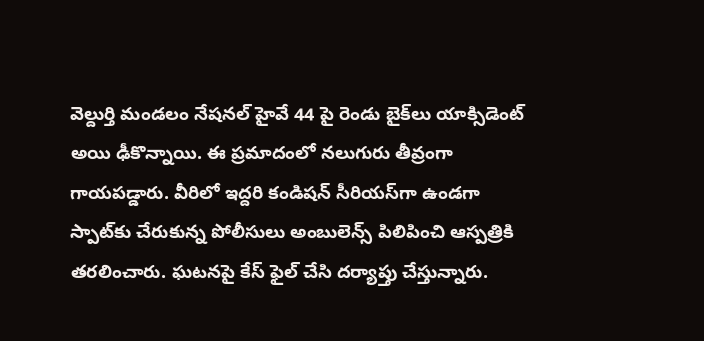వెల్దుర్తి మండలం నేషనల్ హైవే 44 పై రెండు బైక్‌లు యాక్సిడెంట్ అయి ఢీకొన్నాయి. ఈ ప్రమాదంలో నలుగురు తీవ్రంగా గాయపడ్డారు. వీరిలో ఇద్దరి కండిషన్ సీరియస్‌గా ఉండగా స్పాట్‌కు చేరుకున్న పోలీసులు అంబులెన్స్‌ పిలిపించి ఆస్పత్రికి తరలించారు. ఘటనపై కేస్ ఫైల్ చేసి దర్యాప్తు చేస్తున్నారు.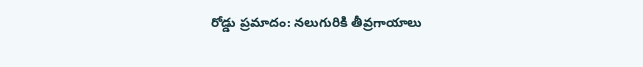రోడ్డు ప్రమాదం: నలుగురికి తీవ్రగాయాలు